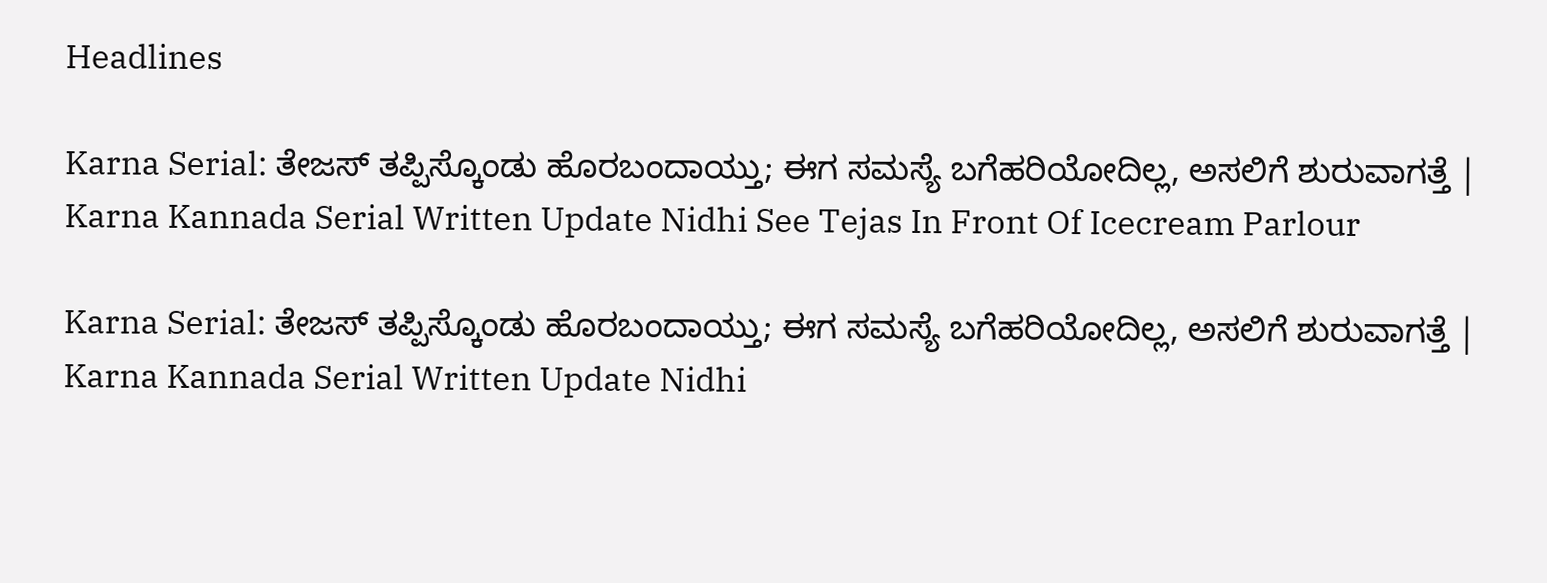Headlines

Karna Serial: ತೇಜಸ್‌ ತಪ್ಪಿಸ್ಕೊಂಡು ಹೊರಬಂದಾಯ್ತು; ಈಗ ಸಮಸ್ಯೆ ಬಗೆಹರಿಯೋದಿಲ್ಲ, ಅಸಲಿಗೆ ಶುರುವಾಗತ್ತೆ | Karna Kannada Serial Written Update Nidhi See Tejas In Front Of Icecream Parlour

Karna Serial: ತೇಜಸ್‌ ತಪ್ಪಿಸ್ಕೊಂಡು ಹೊರಬಂದಾಯ್ತು; ಈಗ ಸಮಸ್ಯೆ ಬಗೆಹರಿಯೋದಿಲ್ಲ, ಅಸಲಿಗೆ ಶುರುವಾಗತ್ತೆ | Karna Kannada Serial Written Update Nidhi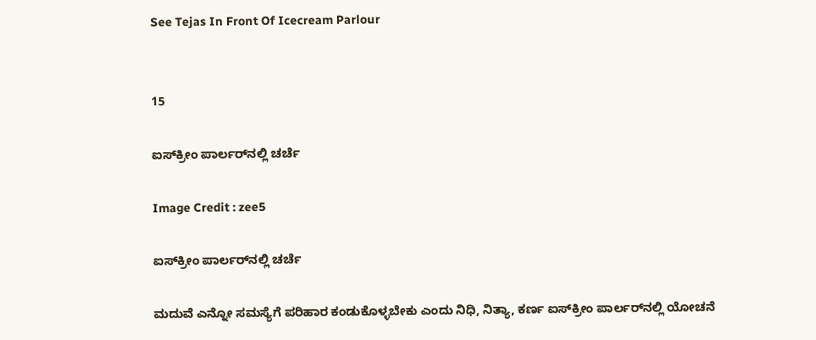See Tejas In Front Of Icecream Parlour


15

ಐಸ್‌ಕ್ರೀಂ ಪಾರ್ಲರ್‌ನಲ್ಲಿ ಚರ್ಚೆ

Image Credit : zee5

ಐಸ್‌ಕ್ರೀಂ ಪಾರ್ಲರ್‌ನಲ್ಲಿ ಚರ್ಚೆ

ಮದುವೆ ಎನ್ನೋ ಸಮಸ್ಯೆಗೆ ಪರಿಹಾರ ಕಂಡುಕೊಳ್ಳಬೇಕು ಎಂದು ನಿಧಿ, ನಿತ್ಯಾ, ಕರ್ಣ ಐಸ್‌ಕ್ರೀಂ ಪಾರ್ಲರ್‌ನಲ್ಲಿ ಯೋಚನೆ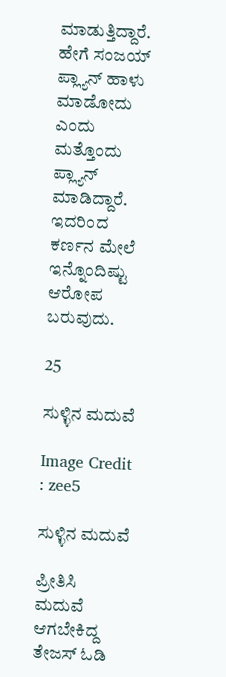ಮಾಡುತ್ತಿದ್ದಾರೆ. ಹೇಗೆ ಸಂಜಯ್‌ ಪ್ಲ್ಯಾನ್‌ ಹಾಳು ಮಾಡೋದು ಎಂದು ಮತ್ತೊಂದು ಪ್ಲ್ಯಾನ್‌ ಮಾಡಿದ್ದಾರೆ. ಇದರಿಂದ ಕರ್ಣನ ಮೇಲೆ ಇನ್ನೊಂದಿಷ್ಟು ಆರೋಪ ಬರುವುದು.

25

ಸುಳ್ಳಿನ ಮದುವೆ

Image Credit : zee5

ಸುಳ್ಳಿನ ಮದುವೆ

ಪ್ರೀತಿಸಿ ಮದುವೆ ಆಗಬೇಕಿದ್ದ ತೇಜಸ್‌ ಓಡಿ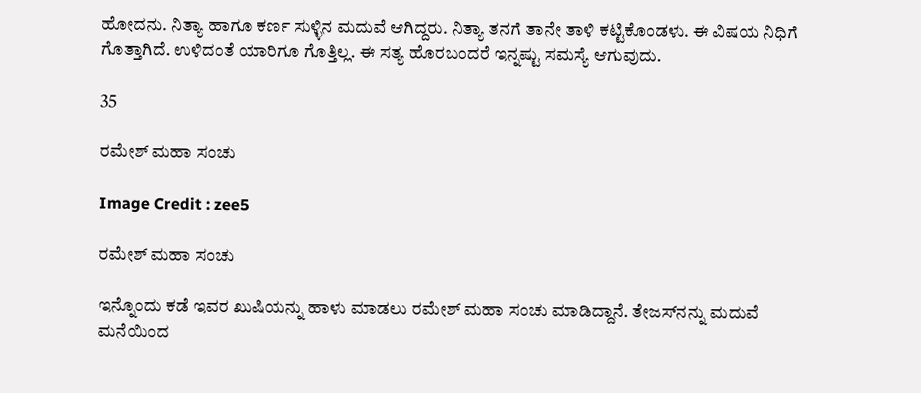ಹೋದನು. ನಿತ್ಯಾ ಹಾಗೂ ಕರ್ಣ ಸುಳ್ಳಿನ ಮದುವೆ ಆಗಿದ್ದರು. ನಿತ್ಯಾ ತನಗೆ ತಾನೇ ತಾಳಿ ಕಟ್ಟಿಕೊಂಡಳು. ಈ ವಿಷಯ ನಿಧಿಗೆ ಗೊತ್ತಾಗಿದೆ. ಉಳಿದಂತೆ ಯಾರಿಗೂ ಗೊತ್ತಿಲ್ಲ. ಈ ಸತ್ಯ ಹೊರಬಂದರೆ ಇನ್ನಷ್ಟು ಸಮಸ್ಯೆ ಆಗುವುದು.

35

ರಮೇಶ್‌ ಮಹಾ ಸಂಚು

Image Credit : zee5

ರಮೇಶ್‌ ಮಹಾ ಸಂಚು

ಇನ್ನೊಂದು ಕಡೆ ಇವರ ಖುಷಿಯನ್ನು ಹಾಳು ಮಾಡಲು ರಮೇಶ್‌ ಮಹಾ ಸಂಚು ಮಾಡಿದ್ದಾನೆ. ತೇಜಸ್‌ನನ್ನು ಮದುವೆ ಮನೆಯಿಂದ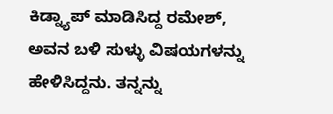ಕಿಡ್ನ್ಯಾಪ್‌ ಮಾಡಿಸಿದ್ದ ರಮೇಶ್‌, ಅವನ ಬಳಿ ಸುಳ್ಳು ವಿಷಯಗಳನ್ನು ಹೇಳಿಸಿದ್ದನು. ತನ್ನನ್ನು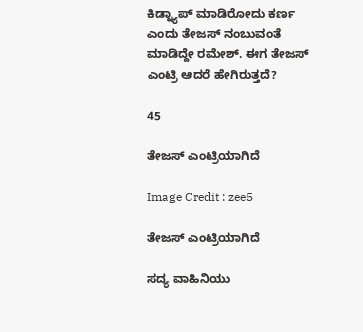ಕಿಡ್ನ್ಯಾಪ್‌ ಮಾಡಿರೋದು ಕರ್ಣ ಎಂದು ತೇಜಸ್‌ ನಂಬುವಂತೆ ಮಾಡಿದ್ದೇ ರಮೇಶ್. ಈಗ ತೇಜಸ್‌ ಎಂಟ್ರಿ ಆದರೆ ಹೇಗಿರುತ್ತದೆ?

45

ತೇಜಸ್‌ ಎಂಟ್ರಿಯಾಗಿದೆ

Image Credit : zee5

ತೇಜಸ್‌ ಎಂಟ್ರಿಯಾಗಿದೆ

ಸದ್ಯ ವಾಹಿನಿಯು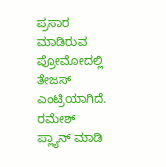ಪ್ರಸಾರ ಮಾಡಿರುವ ಪ್ರೋಮೋದಲ್ಲಿ ತೇಜಸ್‌ ಎಂಟ್ರಿಯಾಗಿದೆ. ರಮೇಶ್‌ ಪ್ಲ್ಯಾನ್‌ ಮಾಡಿ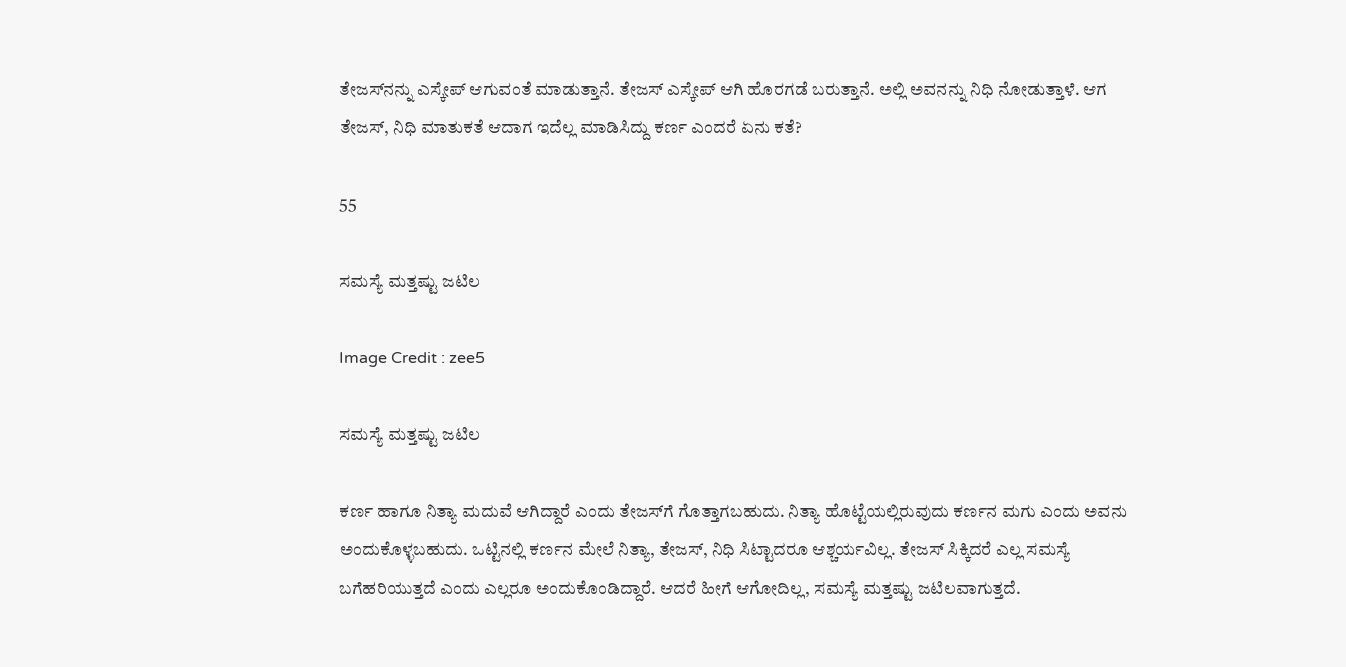ತೇಜಸ್‌ನನ್ನು ಎಸ್ಕೇಪ್‌ ಆಗುವಂತೆ ಮಾಡುತ್ತಾನೆ. ತೇಜಸ್‌ ಎಸ್ಕೇಪ್‌ ಆಗಿ ಹೊರಗಡೆ ಬರುತ್ತಾನೆ. ಅಲ್ಲಿ ಅವನನ್ನು ನಿಧಿ ನೋಡುತ್ತಾಳೆ. ಆಗ ತೇಜಸ್‌, ನಿಧಿ ಮಾತುಕತೆ ಆದಾಗ ಇದೆಲ್ಲ ಮಾಡಿಸಿದ್ದು ಕರ್ಣ ಎಂದರೆ ಏನು ಕತೆ?

55

ಸಮಸ್ಯೆ ಮತ್ತಷ್ಟು ಜಟಿಲ

Image Credit : zee5

ಸಮಸ್ಯೆ ಮತ್ತಷ್ಟು ಜಟಿಲ

ಕರ್ಣ ಹಾಗೂ ನಿತ್ಯಾ ಮದುವೆ ಆಗಿದ್ದಾರೆ ಎಂದು ತೇಜಸ್‌ಗೆ ಗೊತ್ತಾಗಬಹುದು. ನಿತ್ಯಾ ಹೊಟ್ಟೆಯಲ್ಲಿರುವುದು ಕರ್ಣನ ಮಗು ಎಂದು ಅವನು ಅಂದುಕೊಳ್ಳಬಹುದು. ಒಟ್ಟಿನಲ್ಲಿ ಕರ್ಣನ ಮೇಲೆ ನಿತ್ಯಾ, ತೇಜಸ್‌, ನಿಧಿ ಸಿಟ್ಟಾದರೂ ಆಶ್ಚರ್ಯವಿಲ್ಲ. ತೇಜಸ್‌ ಸಿಕ್ಕಿದರೆ ಎಲ್ಲ ಸಮಸ್ಯೆ ಬಗೆಹರಿಯುತ್ತದೆ ಎಂದು ಎಲ್ಲರೂ ಅಂದುಕೊಂಡಿದ್ದಾರೆ. ಆದರೆ ಹೀಗೆ ಆಗೋದಿಲ್ಲ, ಸಮಸ್ಯೆ ಮತ್ತಷ್ಟು ಜಟಿಲವಾಗುತ್ತದೆ.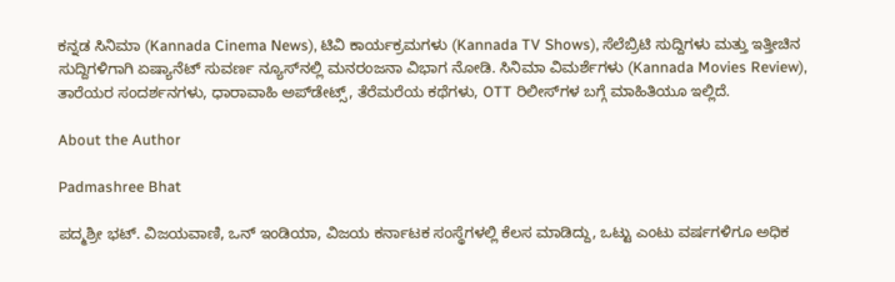ಕನ್ನಡ ಸಿನಿಮಾ (Kannada Cinema News), ಟಿವಿ ಕಾರ್ಯಕ್ರಮಗಳು (Kannada TV Shows), ಸೆಲೆಬ್ರಿಟಿ ಸುದ್ದಿಗಳು ಮತ್ತು ಇತ್ತೀಚಿನ ಸುದ್ದಿಗಳಿಗಾಗಿ ಏಷ್ಯಾನೆಟ್ ಸುವರ್ಣ ನ್ಯೂಸ್‌ನಲ್ಲಿ ಮನರಂಜನಾ ವಿಭಾಗ ನೋಡಿ. ಸಿನಿಮಾ ವಿಮರ್ಶೆಗಳು (Kannada Movies Review), ತಾರೆಯರ ಸಂದರ್ಶನಗಳು, ಧಾರಾವಾಹಿ ಅಪ್‌ಡೇಟ್ಸ್‌, ತೆರೆಮರೆಯ ಕಥೆಗಳು, OTT ರಿಲೀಸ್‌ಗಳ ಬಗ್ಗೆ ಮಾಹಿತಿಯೂ ಇಲ್ಲಿದೆ.

About the Author

Padmashree Bhat

ಪದ್ಮಶ್ರೀ ಭಟ್. ವಿಜಯವಾಣಿ, ಒನ್ ಇಂಡಿಯಾ, ವಿಜಯ ಕರ್ನಾಟಕ ಸಂಸ್ಥೆಗಳಲ್ಲಿ ಕೆಲಸ ಮಾಡಿದ್ದು, ಒಟ್ಟು ಎಂಟು ವರ್ಷಗಳಿಗೂ ಅಧಿಕ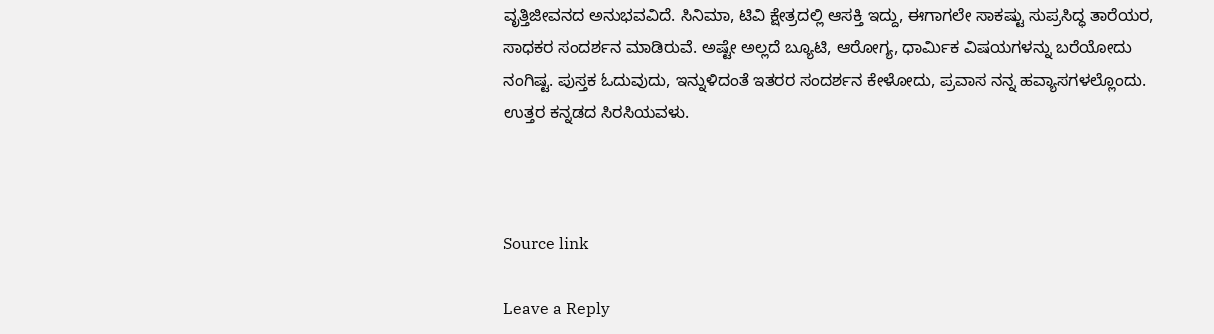ವೃತ್ತಿಜೀವನದ ಅನುಭವವಿದೆ. ಸಿನಿಮಾ, ಟಿವಿ ಕ್ಷೇತ್ರದಲ್ಲಿ ಆಸಕ್ತಿ ಇದ್ದು, ಈಗಾಗಲೇ ಸಾಕಷ್ಟು ಸುಪ್ರಸಿದ್ಧ ತಾರೆಯರ, ಸಾಧಕರ ಸಂದರ್ಶನ ಮಾಡಿರುವೆ. ಅಷ್ಟೇ ಅಲ್ಲದೆ ಬ್ಯೂಟಿ, ಆರೋಗ್ಯ, ಧಾರ್ಮಿಕ ವಿಷಯಗಳನ್ನು ಬರೆಯೋದು ನಂಗಿಷ್ಟ. ಪುಸ್ತಕ ಓದುವುದು, ಇನ್ನುಳಿದಂತೆ ಇತರರ ಸಂದರ್ಶನ ಕೇಳೋದು, ಪ್ರವಾಸ ನನ್ನ ಹವ್ಯಾಸಗಳಲ್ಲೊಂದು. ಉತ್ತರ ಕನ್ನಡದ ಸಿರಸಿಯವಳು.



Source link

Leave a Reply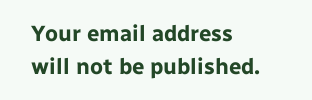Your email address will not be published.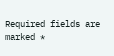Required fields are marked *